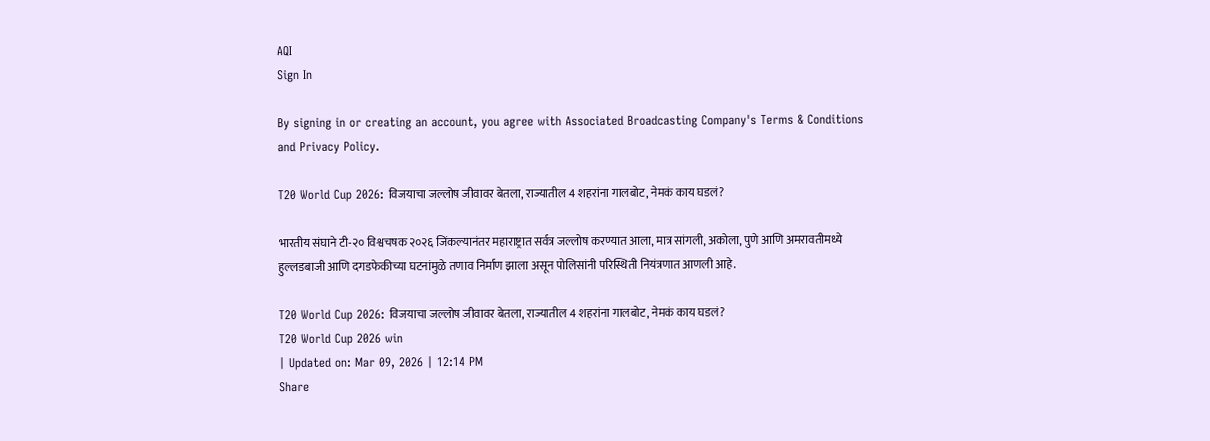AQI
Sign In

By signing in or creating an account, you agree with Associated Broadcasting Company's Terms & Conditions and Privacy Policy.

T20 World Cup 2026: विजयाचा जल्लोष जीवावर बेतला, राज्यातील 4 शहरांना गालबोट, नेमकं काय घडलं?

भारतीय संघाने टी-२० विश्वचषक २०२६ जिंकल्यानंतर महाराष्ट्रात सर्वत्र जल्लोष करण्यात आला, मात्र सांगली, अकोला, पुणे आणि अमरावतीमध्ये हुल्लडबाजी आणि दगडफेकीच्या घटनांमुळे तणाव निर्माण झाला असून पोलिसांनी परिस्थिती नियंत्रणात आणली आहे.

T20 World Cup 2026: विजयाचा जल्लोष जीवावर बेतला, राज्यातील 4 शहरांना गालबोट, नेमकं काय घडलं?
T20 World Cup 2026 win
| Updated on: Mar 09, 2026 | 12:14 PM
Share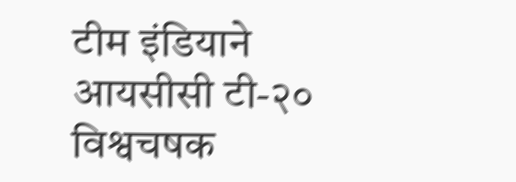टीम इंडियाने आयसीसी टी-२० विश्वचषक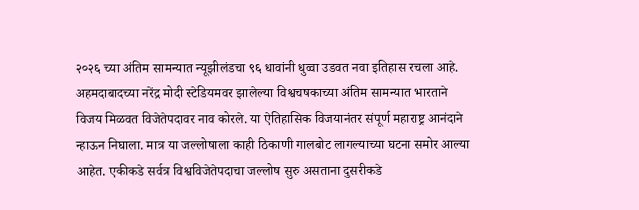२०२६ च्या अंतिम सामन्यात न्यूझीलंडचा ९६ धावांनी धुव्वा उडवत नवा इतिहास रचला आहे. अहमदाबादच्या नरेंद्र मोदी स्टेडियमवर झालेल्या विश्वचषकाच्या अंतिम सामन्यात भारताने विजय मिळवत विजेतेपदावर नाव कोरले. या ऐतिहासिक विजयानंतर संपूर्ण महाराष्ट्र आनंदाने न्हाऊन निघाला. मात्र या जल्लोषाला काही ठिकाणी गालबोट लागल्याच्या घटना समोर आल्या आहेत. एकीकडे सर्वत्र विश्वविजेतेपदाचा जल्लोष सुरु असताना दुसरीकडे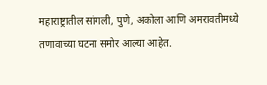महाराष्ट्रातील सांगली, पुणे, अकोला आणि अमरावतीमध्ये तणावाच्या घटना समोर आल्या आहेत.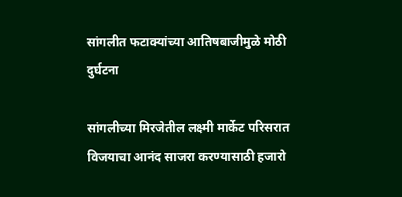सांगलीत फटाक्यांच्या आतिषबाजीमुळे मोठी दुर्घटना

सांगलीच्या मिरजेतील लक्ष्मी मार्केट परिसरात विजयाचा आनंद साजरा करण्यासाठी हजारो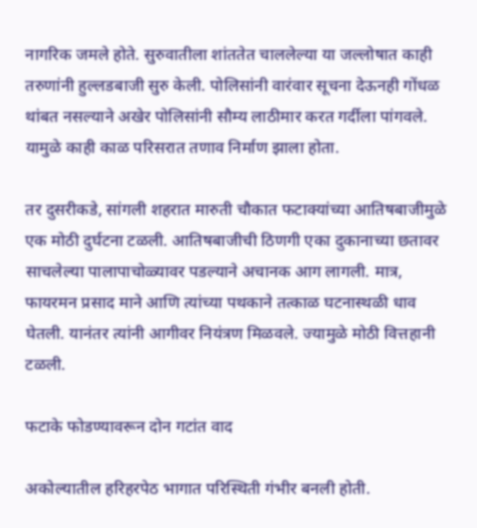नागरिक जमले होते. सुरुवातीला शांततेत चाललेल्या या जल्लोषात काही तरुणांनी हुल्लडबाजी सुरु केली. पोलिसांनी वारंवार सूचना देऊनही गोंधळ थांबत नसल्याने अखेर पोलिसांनी सौम्य लाठीमार करत गर्दीला पांगवले. यामुळे काही काळ परिसरात तणाव निर्माण झाला होता.

तर दुसरीकडे, सांगली शहरात मारुती चौकात फटाक्यांच्या आतिषबाजीमुळे एक मोठी दुर्घटना टळली. आतिषबाजीची ठिणगी एका दुकानाच्या छतावर साचलेल्या पालापाचोळ्यावर पडल्याने अचानक आग लागली. मात्र, फायरमन प्रसाद माने आणि त्यांच्या पथकाने तत्काळ घटनास्थळी धाव घेतली. यानंतर त्यांनी आगीवर नियंत्रण मिळवले. ज्यामुळे मोठी वित्तहानी टळली.

फटाके फोडण्यावरून दोन गटांत वाद

अकोल्यातील हरिहरपेठ भागात परिस्थिती गंभीर बनली होती.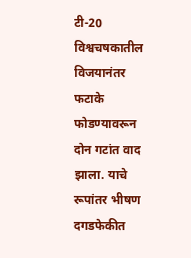टी-20 विश्वचषकातील विजयानंतर फटाके फोडण्यावरून दोन गटांत वाद झाला. याचे रूपांतर भीषण दगडफेकीत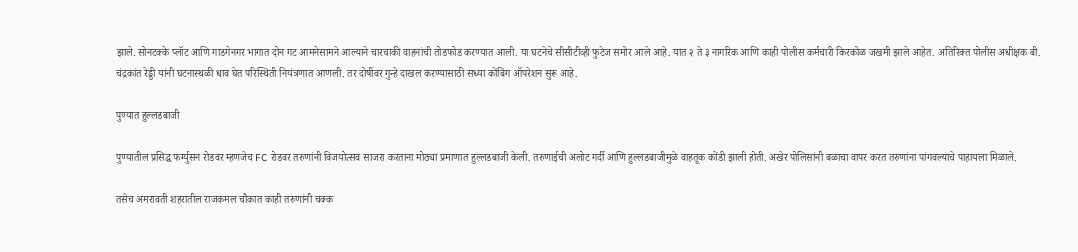झाले. सोनटक्के प्लॉट आणि गाडगेनगर भागात दोन गट आमनेसामने आल्याने चारचाकी वाहनांची तोडफोड करण्यात आली. या घटनेचे सीसीटीव्ही फुटेज समोर आले आहे. यात २ ते ३ नागरिक आणि काही पोलीस कर्मचारी किरकोळ जखमी झाले आहेत. अतिरिक्त पोलीस अधीक्षक बी. चंद्रकांत रेड्डी यांनी घटनास्थळी धाव घेत परिस्थिती नियंत्रणात आणली. तर दोषींवर गुन्हे दाखल करण्यासाठी सध्या कोंबिंग ऑपरेशन सुरू आहे.

पुण्यात हुल्लडबाजी

पुण्यातील प्रसिद्ध फर्ग्युसन रोडवर म्हणजेच FC रोडवर तरुणांनी विजयोत्सव साजरा करताना मोठ्या प्रमाणात हुल्लडबाजी केली. तरुणाईची अलोट गर्दी आणि हुल्लडबाजीमुळे वाहतूक कोंडी झाली होती. अखेर पोलिसांनी बळाचा वापर करत तरुणांना पांगवल्याचे पाहायला मिळाले.

तसेच अमरावती शहरातील राजकमल चौकात काही तरुणांनी चक्क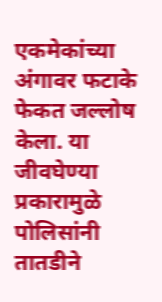एकमेकांच्या अंगावर फटाके फेकत जल्लोष केला. या जीवघेण्या प्रकारामुळे पोलिसांनी तातडीने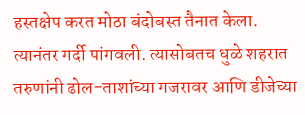हस्तक्षेप करत मोठा बंदोबस्त तैनात केला. त्यानंतर गर्दी पांगवली. त्यासोबतच धुळे शहरात तरुणांनी ढोल-ताशांच्या गजरावर आणि डीजेच्या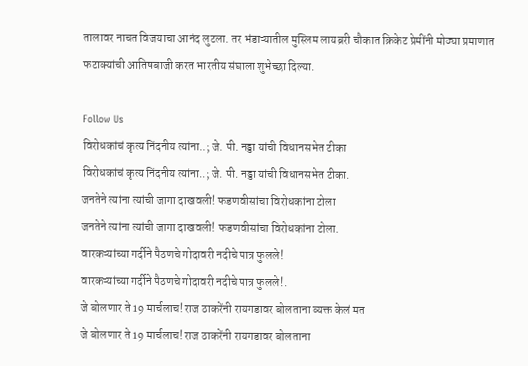तालावर नाचत विजयाचा आनंद लुटला. तर भंडाऱ्यातील मुस्लिम लायब्ररी चौकात क्रिकेट प्रेमींनी मोठ्या प्रमाणात फटाक्यांची आतिषबाजी करत भारतीय संघाला शुभेच्छा दिल्या.

Follow Us
विरोधकांचं कृत्य निंदनीय त्यांना..; जे. पी. नड्डा यांची विधानसभेत टीका
विरोधकांचं कृत्य निंदनीय त्यांना..; जे. पी. नड्डा यांची विधानसभेत टीका.
जनतेने त्यांना त्यांची जागा दाखवली! फडणवीसांचा विरोधकांना टोला
जनतेने त्यांना त्यांची जागा दाखवली! फडणवीसांचा विरोधकांना टोला.
वारकऱ्यांच्या गर्दीने पैठणचे गोदावरी नदीचे पात्र फुलले!
वारकऱ्यांच्या गर्दीने पैठणचे गोदावरी नदीचे पात्र फुलले!.
जे बोलणार ते 19 मार्चलाच! राज ठाकरेंनी रायगडावर बोलताना व्यक्त केलं मत
जे बोलणार ते 19 मार्चलाच! राज ठाकरेंनी रायगडावर बोलताना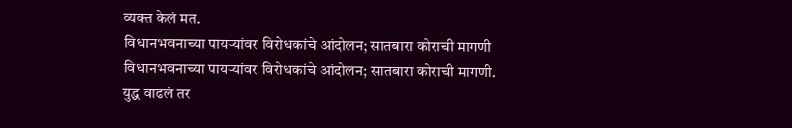व्यक्त केलं मत.
विधानभवनाच्या पायऱ्यांवर विरोधकांचे आंदोलन; सातबारा कोराची मागणी
विधानभवनाच्या पायऱ्यांवर विरोधकांचे आंदोलन; सातबारा कोराची मागणी.
युद्ध वाढलं तर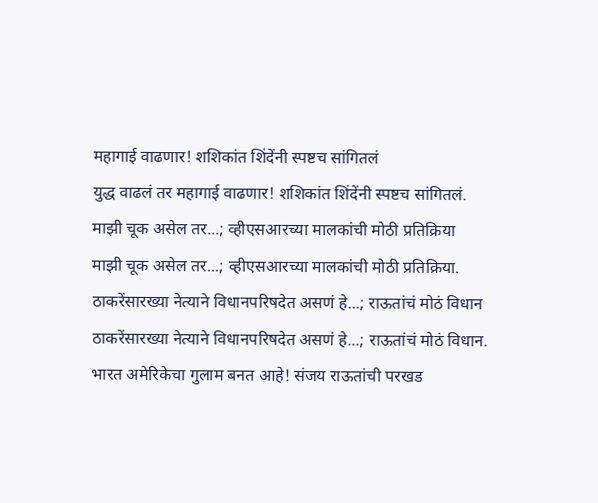महागाई वाढणार! शशिकांत शिंदेंनी स्पष्टच सांगितलं
युद्ध वाढलं तर महागाई वाढणार! शशिकांत शिंदेंनी स्पष्टच सांगितलं.
माझी चूक असेल तर...; व्हीएसआरच्या मालकांची मोठी प्रतिक्रिया
माझी चूक असेल तर...; व्हीएसआरच्या मालकांची मोठी प्रतिक्रिया.
ठाकरेंसारख्या नेत्याने विधानपरिषदेत असणं हे...; राऊतांचं मोठं विधान
ठाकरेंसारख्या नेत्याने विधानपरिषदेत असणं हे...; राऊतांचं मोठं विधान.
भारत अमेरिकेचा गुलाम बनत आहे! संजय राऊतांची परखड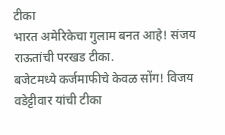टीका
भारत अमेरिकेचा गुलाम बनत आहे! संजय राऊतांची परखड टीका.
बजेटमध्ये कर्जमाफीचे केवळ सोंग! विजय वडेट्टीवार यांची टीका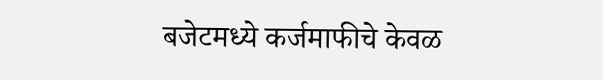बजेटमध्ये कर्जमाफीचे केवळ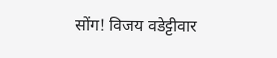सोंग! विजय वडेट्टीवार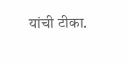यांची टीका.